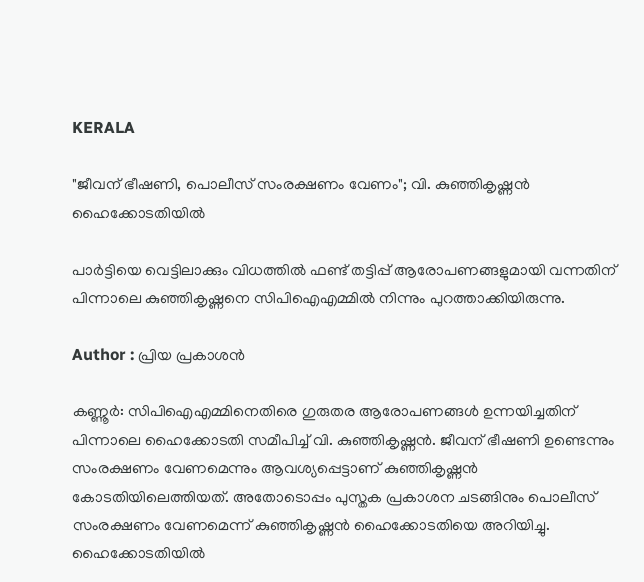KERALA

"ജീവന് ഭീഷണി, പൊലീസ് സംരക്ഷണം വേണം"; വി. കുഞ്ഞികൃഷ്ണൻ ഹൈക്കോടതിയിൽ

പാർട്ടിയെ വെട്ടിലാക്കും വിധത്തിൽ ഫണ്ട് തട്ടിപ്പ് ആരോപണങ്ങളുമായി വന്നതിന് പിന്നാലെ കുഞ്ഞികൃഷ്ണനെ സിപിഐഎമ്മിൽ നിന്നും പുറത്താക്കിയിരുന്നു.

Author : പ്രിയ പ്രകാശന്‍

കണ്ണൂർ: സിപിഐഎമ്മിനെതിരെ ഗുരുതര ആരോപണങ്ങൾ ഉന്നയിച്ചതിന് പിന്നാലെ ഹൈക്കോടതി സമീപിച്ച് വി. കുഞ്ഞികൃഷ്ണൻ. ജീവന് ഭീഷണി ഉണ്ടെന്നും സംരക്ഷണം വേണമെന്നും ആവശ്യപ്പെട്ടാണ് കുഞ്ഞികൃഷ്ണൻ കോടതിയിലെത്തിയത്. അതോടൊപ്പം പുസ്തക പ്രകാശന ചടങ്ങിനും പൊലീസ് സംരക്ഷണം വേണമെന്ന് കുഞ്ഞികൃഷ്ണൻ ഹൈക്കോടതിയെ അറിയിച്ചു. ഹൈക്കോടതിയിൽ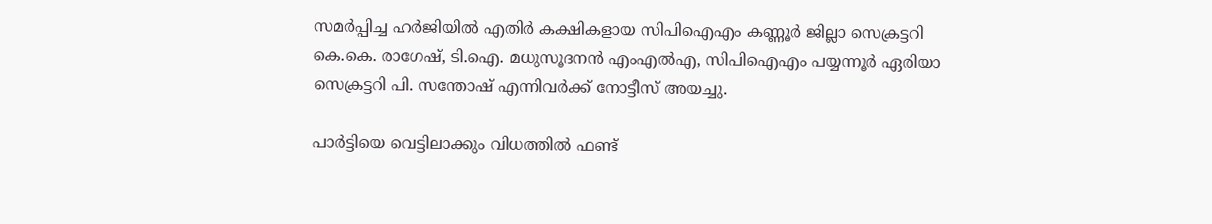സമർപ്പിച്ച ഹർജിയിൽ എതിർ കക്ഷികളായ സിപിഐഎം കണ്ണൂർ ജില്ലാ സെക്രട്ടറി കെ.കെ. രാഗേഷ്, ടി.ഐ. മധുസൂദനൻ എംഎൽഎ, സിപിഐഎം പയ്യന്നൂർ ഏരിയാ സെക്രട്ടറി പി. സന്തോഷ് എന്നിവർക്ക് നോട്ടീസ് അയച്ചു.

പാർട്ടിയെ വെട്ടിലാക്കും വിധത്തിൽ ഫണ്ട്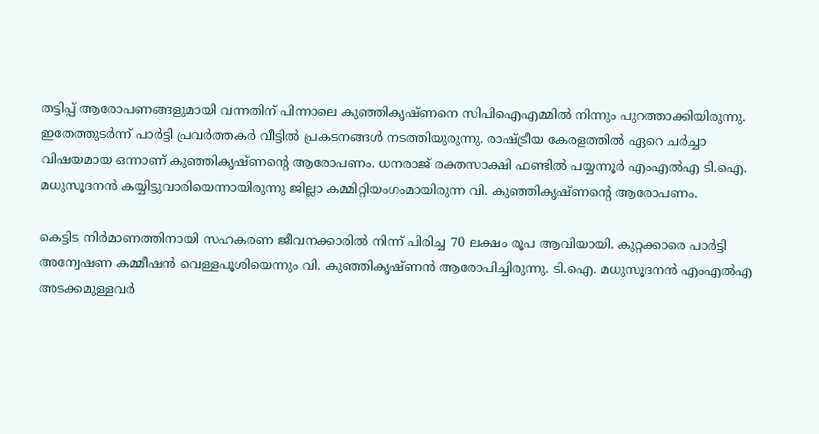തട്ടിപ്പ് ആരോപണങ്ങളുമായി വന്നതിന് പിന്നാലെ കുഞ്ഞികൃഷ്ണനെ സിപിഐഎമ്മിൽ നിന്നും പുറത്താക്കിയിരുന്നു. ഇതേത്തുടർന്ന് പാർട്ടി പ്രവർത്തകർ വീട്ടിൽ പ്രകടനങ്ങൾ നടത്തിയുരുന്നു. രാഷ്‌ട്രീയ കേരളത്തിൽ ഏറെ ചർച്ചാ വിഷയമായ ഒന്നാണ് കുഞ്ഞികൃഷ്ണൻ്റെ ആരോപണം. ധനരാജ് രക്തസാക്ഷി ഫണ്ടിൽ പയ്യന്നൂർ എംഎൽഎ ടി.ഐ. മധുസൂദനൻ കയ്യിട്ടുവാരിയെന്നായിരുന്നു ജില്ലാ കമ്മിറ്റിയംഗംമായിരുന്ന വി. കുഞ്ഞികൃഷ്ണൻ്റെ ആരോപണം.

കെട്ടിട നിർമാണത്തിനായി സഹകരണ ജീവനക്കാരിൽ നിന്ന് പിരിച്ച 70 ലക്ഷം രൂപ ആവിയായി. കുറ്റക്കാരെ പാർട്ടി അന്വേഷണ കമ്മീഷൻ വെള്ളപൂശിയെന്നും വി. കുഞ്ഞികൃഷ്ണൻ ആരോപിച്ചിരുന്നു. ടി.ഐ. മധുസൂദനൻ എംഎൽഎ അടക്കമുള്ളവർ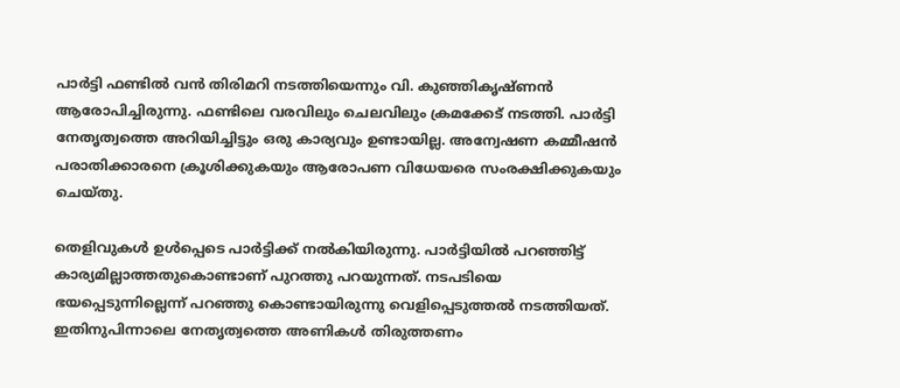പാർട്ടി ഫണ്ടിൽ വൻ തിരിമറി നടത്തിയെന്നും വി. കുഞ്ഞികൃഷ്ണൻ ആരോപിച്ചിരുന്നു. ഫണ്ടിലെ വരവിലും ചെലവിലും ക്രമക്കേട് നടത്തി. പാർട്ടി നേതൃത്വത്തെ അറിയിച്ചിട്ടും ഒരു കാര്യവും ഉണ്ടായില്ല. അന്വേഷണ കമ്മീഷൻ പരാതിക്കാരനെ ക്രൂശിക്കുകയും ആരോപണ വിധേയരെ സംരക്ഷിക്കുകയും ചെയ്തു.

തെളിവുകൾ ഉൾപ്പെടെ പാർട്ടിക്ക് നൽകിയിരുന്നു. പാർട്ടിയിൽ പറഞ്ഞിട്ട് കാര്യമില്ലാത്തതുകൊണ്ടാണ് പുറത്തു പറയുന്നത്. നടപടിയെ ഭയപ്പെടുന്നില്ലെന്ന് പറഞ്ഞു കൊണ്ടായിരുന്നു വെളിപ്പെടുത്തൽ നടത്തിയത്. ഇതിനുപിന്നാലെ നേതൃത്വത്തെ അണികൾ തിരുത്തണം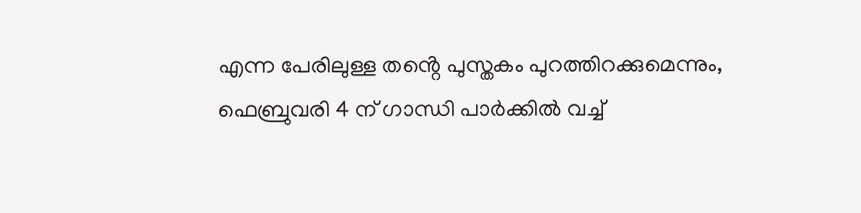എന്ന പേരിലുള്ള തൻ്റെ പുസ്തകം പുറത്തിറക്കുമെന്നും, ഫെബ്രുവരി 4 ന് ഗാന്ധി പാർക്കിൽ വച്ച്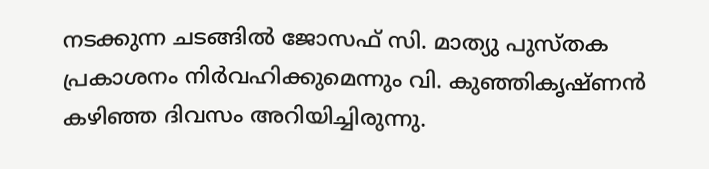നടക്കുന്ന ചടങ്ങിൽ ജോസഫ് സി. മാത്യു പുസ്തക പ്രകാശനം നിർവഹിക്കുമെന്നും വി. കുഞ്ഞികൃഷ്ണൻ കഴിഞ്ഞ ദിവസം അറിയിച്ചിരുന്നു.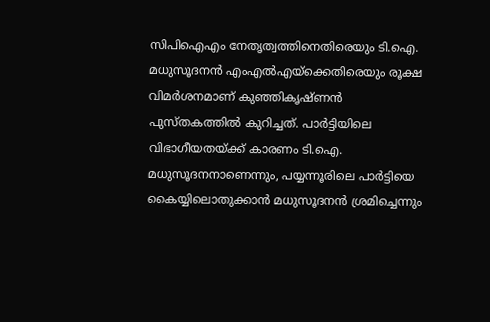സിപിഐഎം നേതൃത്വത്തിനെതിരെയും ടി.ഐ. മധുസൂദനൻ എംഎൽഎയ്ക്കെതിരെയും രൂക്ഷ വിമർശനമാണ് കുഞ്ഞികൃഷ്ണൻ പുസ്തകത്തിൽ കുറിച്ചത്. പാർട്ടിയിലെ വിഭാഗീയതയ്ക്ക് കാരണം ടി.ഐ. മധുസൂദനനാണെന്നും, പയ്യന്നൂരിലെ പാർട്ടിയെ കൈയ്യിലൊതുക്കാൻ മധുസൂദനൻ ശ്രമിച്ചെന്നും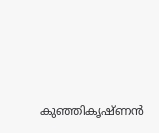കുഞ്ഞികൃഷ്ണൻ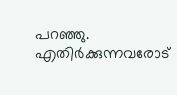പറഞ്ഞു. എതിർക്കുന്നവരോട്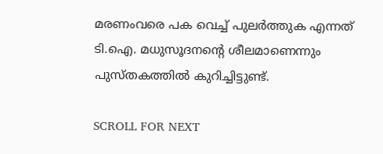മരണംവരെ പക വെച്ച് പുലർത്തുക എന്നത് ടി.ഐ. മധുസൂദനൻ്റെ ശീലമാണെന്നും പുസ്തകത്തിൽ കുറിച്ചിട്ടുണ്ട്.

SCROLL FOR NEXT